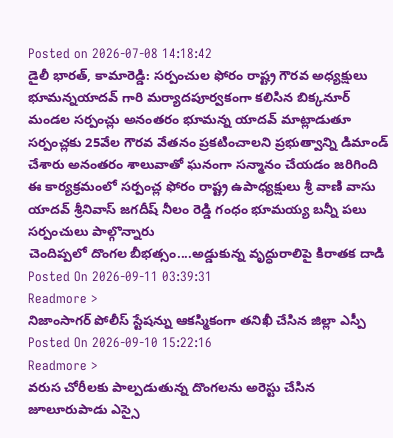Posted on 2026-07-08 14:18:42
డైలీ భారత్, కామారెడ్డి: సర్పంచుల ఫోరం రాష్ట్ర గౌరవ అధ్యక్షులు భూమన్నయాదవ్ గారి మర్యాదపూర్వకంగా కలిసిన బిక్కనూర్ మండల సర్పంచ్లు అనంతరం భూమన్న యాదవ్ మాట్లాడుతూ సర్పంచ్లకు 25వేల గౌరవ వేతనం ప్రకటించాలని ప్రభుత్వాన్ని డిమాండ్ చేశారు అనంతరం శాలువాతో ఘనంగా సన్మానం చేయడం జరిగింది ఈ కార్యక్రమంలో సర్పంచ్ల ఫోరం రాష్ట్ర ఉపాధ్యక్షులు శ్రీ వాణి వాసు యాదవ్ శ్రీనివాస్ జగదీష్ నీలం రెడ్డి గంధం భూమయ్య బన్నీ పలు సర్పంచులు పాల్గొన్నారు
చెందిప్పలో దొంగల బీభత్సం....అడ్డుకున్న వృద్ధురాలిపై కిరాతక దాడి
Posted On 2026-09-11 03:39:31
Readmore >
నిజాంసాగర్ పోలీస్ స్టేషన్ను ఆకస్మికంగా తనిఖీ చేసిన జిల్లా ఎస్పీ
Posted On 2026-09-10 15:22:16
Readmore >
వరుస చోరీలకు పాల్పడుతున్న దొంగలను అరెస్టు చేసిన జూలూరుపాడు ఎస్సై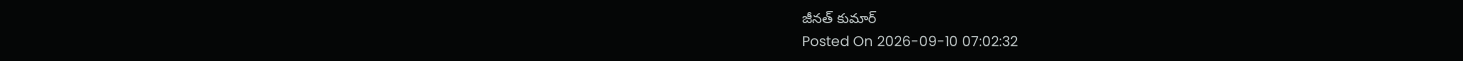జీనత్ కుమార్
Posted On 2026-09-10 07:02:32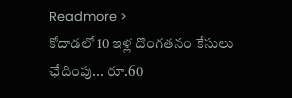Readmore >
కోదాడలో 10 ఇళ్ల దొంగతనం కేసులు ఛేదింపు... రూ.60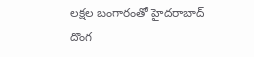లక్షల బంగారంతో హైదరాబాద్ దొంగ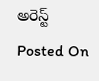అరెస్ట్
Posted On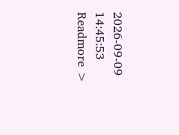2026-09-09 14:45:53
Readmore >